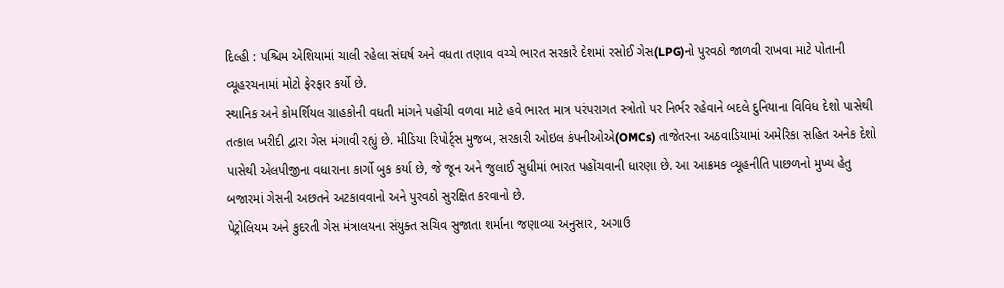દિલ્હી : પશ્ચિમ એશિયામાં ચાલી રહેલા સંઘર્ષ અને વધતા તણાવ વચ્ચે ભારત સરકારે દેશમાં રસોઈ ગેસ(LPG)નો પુરવઠો જાળવી રાખવા માટે પોતાની વ્યૂહરચનામાં મોટો ફેરફાર કર્યો છે.
સ્થાનિક અને કોમર્શિયલ ગ્રાહકોની વધતી માંગને પહોંચી વળવા માટે હવે ભારત માત્ર પરંપરાગત સ્ત્રોતો પર નિર્ભર રહેવાને બદલે દુનિયાના વિવિધ દેશો પાસેથી તત્કાલ ખરીદી દ્વારા ગેસ મંગાવી રહ્યું છે. મીડિયા રિપોર્ટ્સ મુજબ, સરકારી ઓઇલ કંપનીઓએ(OMCs) તાજેતરના અઠવાડિયામાં અમેરિકા સહિત અનેક દેશો પાસેથી એલપીજીના વધારાના કાર્ગો બુક કર્યા છે, જે જૂન અને જુલાઈ સુધીમાં ભારત પહોંચવાની ધારણા છે. આ આક્રમક વ્યૂહનીતિ પાછળનો મુખ્ય હેતુ બજારમાં ગેસની અછતને અટકાવવાનો અને પુરવઠો સુરક્ષિત કરવાનો છે.
પેટ્રોલિયમ અને કુદરતી ગેસ મંત્રાલયના સંયુક્ત સચિવ સુજાતા શર્માના જણાવ્યા અનુસાર, અગાઉ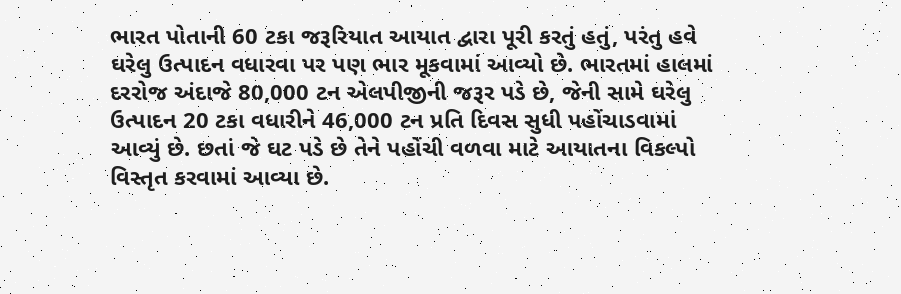ભારત પોતાની 60 ટકા જરૂરિયાત આયાત દ્વારા પૂરી કરતું હતું, પરંતુ હવે ઘરેલુ ઉત્પાદન વધારવા પર પણ ભાર મૂકવામાં આવ્યો છે. ભારતમાં હાલમાં દરરોજ અંદાજે 80,000 ટન એલપીજીની જરૂર પડે છે, જેની સામે ઘરેલુ ઉત્પાદન 20 ટકા વધારીને 46,000 ટન પ્રતિ દિવસ સુધી પહોંચાડવામાં આવ્યું છે. છતાં જે ઘટ પડે છે તેને પહોંચી વળવા માટે આયાતના વિકલ્પો વિસ્તૃત કરવામાં આવ્યા છે.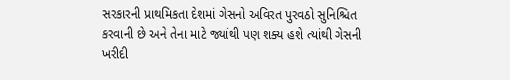સરકારની પ્રાથમિકતા દેશમાં ગેસનો અવિરત પુરવઠો સુનિશ્ચિત કરવાની છે અને તેના માટે જ્યાંથી પણ શક્ય હશે ત્યાંથી ગેસની ખરીદી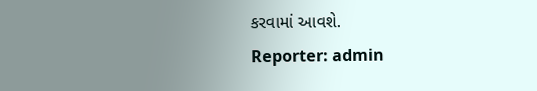કરવામાં આવશે.
Reporter: admin